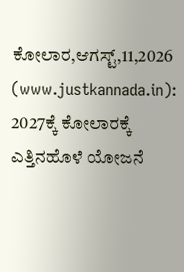ಕೋಲಾರ,ಆಗಸ್ಟ್,11,2026 (www.justkannada.in): 2027ಕ್ಕೆ ಕೋಲಾರಕ್ಕೆ ಎತ್ತಿನಹೊಳೆ ಯೋಜನೆ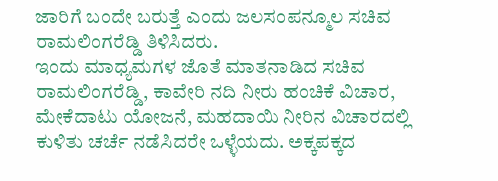ಜಾರಿಗೆ ಬಂದೇ ಬರುತ್ತೆ ಎಂದು ಜಲಸಂಪನ್ಮೂಲ ಸಚಿವ ರಾಮಲಿಂಗರೆಡ್ಡಿ ತಿಳಿಸಿದರು.
ಇಂದು ಮಾಧ್ಯಮಗಳ ಜೊತೆ ಮಾತನಾಡಿದ ಸಚಿವ ರಾಮಲಿಂಗರೆಡ್ಡಿ, ಕಾವೇರಿ ನದಿ ನೀರು ಹಂಚಿಕೆ ವಿಚಾರ, ಮೇಕೆದಾಟು ಯೋಜನೆ, ಮಹದಾಯಿ ನೀರಿನ ವಿಚಾರದಲ್ಲಿ ಕುಳಿತು ಚರ್ಚೆ ನಡೆಸಿದರೇ ಒಳ್ಳೆಯದು. ಅಕ್ಕಪಕ್ಕದ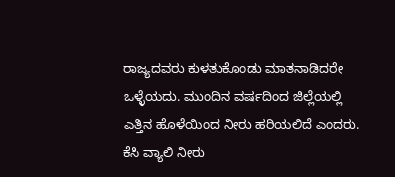ರಾಜ್ಯದವರು ಕುಳತುಕೊಂಡು ಮಾತನಾಡಿದರೇ ಒಳ್ಳೆಯದು. ಮುಂದಿನ ವರ್ಷದಿಂದ ಜಿಲ್ಲೆಯಲ್ಲಿ ಎತ್ತಿನ ಹೊಳೆಯಿಂದ ನೀರು ಹರಿಯಲಿದೆ ಎಂದರು.
ಕೆಸಿ ವ್ಯಾಲಿ ನೀರು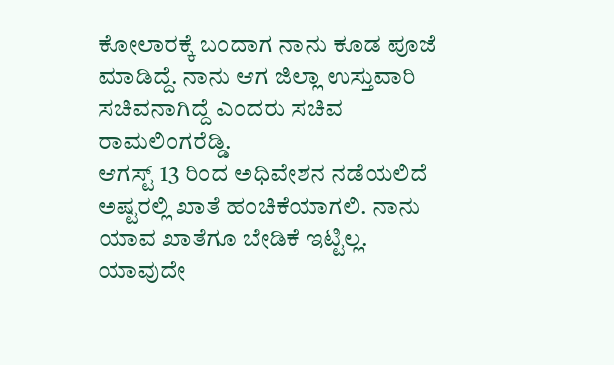ಕೋಲಾರಕ್ಕೆ ಬಂದಾಗ ನಾನು ಕೂಡ ಪೂಜೆ ಮಾಡಿದ್ದೆ. ನಾನು ಆಗ ಜಿಲ್ಲಾ ಉಸ್ತುವಾರಿ ಸಚಿವನಾಗಿದ್ದೆ ಎಂದರು ಸಚಿವ ರಾಮಲಿಂಗರೆಡ್ಡಿ.
ಆಗಸ್ಟ್ 13 ರಿಂದ ಅಧಿವೇಶನ ನಡೆಯಲಿದೆ ಅಷ್ಟರಲ್ಲಿ ಖಾತೆ ಹಂಚಿಕೆಯಾಗಲಿ. ನಾನು ಯಾವ ಖಾತೆಗೂ ಬೇಡಿಕೆ ಇಟ್ಟಿಲ್ಲ. ಯಾವುದೇ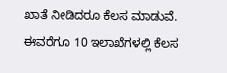ಖಾತೆ ನೀಡಿದರೂ ಕೆಲಸ ಮಾಡುವೆ. ಈವರೆಗೂ 10 ಇಲಾಖೆಗಳಲ್ಲಿ ಕೆಲಸ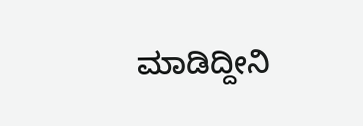ಮಾಡಿದ್ದೀನಿ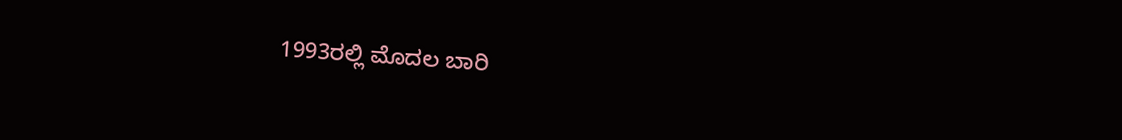1993ರಲ್ಲಿ ಮೊದಲ ಬಾರಿ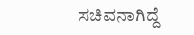ಸಚಿವನಾಗಿದ್ದೆ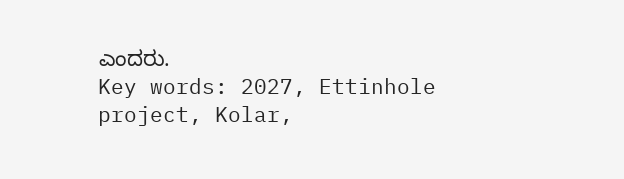ಎಂದರು.
Key words: 2027, Ettinhole project, Kolar,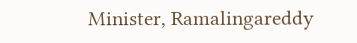Minister, Ramalingareddy